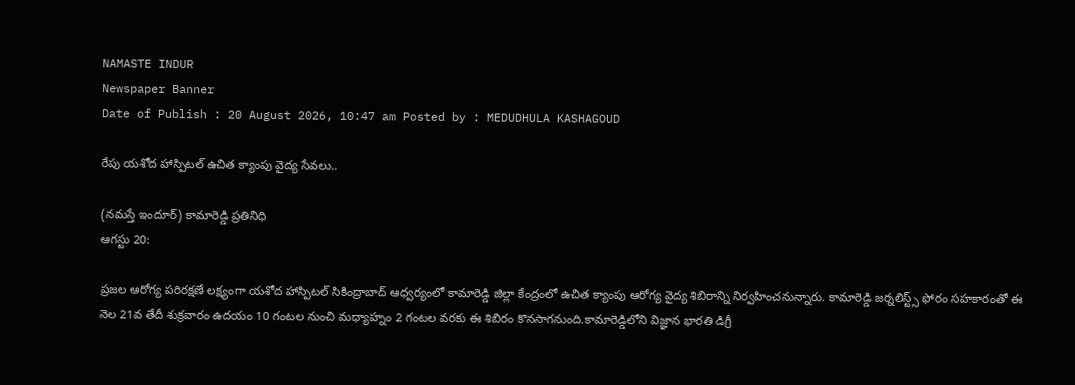NAMASTE INDUR
Newspaper Banner
Date of Publish : 20 August 2026, 10:47 am Posted by : MEDUDHULA KASHAGOUD

రేపు యశోద హాస్పిటల్ ఉచిత క్యాంపు వైద్య సేవలు..

(నమస్తే ఇందూర్) కామారెడ్డి ప్రతినిధి
ఆగస్టు 20:

ప్రజల ఆరోగ్య పరిరక్షణే లక్ష్యంగా యశోద హాస్పిటల్ సికింద్రాబాద్ ఆధ్వర్యంలో కామారెడ్డి జిల్లా కేంద్రంలో ఉచిత క్యాంపు ఆరోగ్య వైద్య శిబిరాన్ని నిర్వహించనున్నారు. కామారెడ్డి జర్నలిస్ట్స్ ఫోరం సహకారంతో ఈ నెల 21వ తేదీ శుక్రవారం ఉదయం 10 గంటల నుంచి మధ్యాహ్నం 2 గంటల వరకు ఈ శిబిరం కొనసాగనుంది.కామారెడ్డిలోని విజ్ఞాన భారతి డిగ్రీ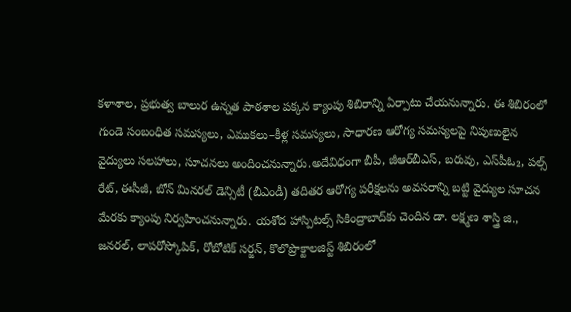కళాశాల, ప్రభుత్వ బాలుర ఉన్నత పాఠశాల పక్కన క్యాంపు శిబిరాన్ని ఏర్పాటు చేయనున్నారు. ఈ శిబిరంలో గుండె సంబంధిత సమస్యలు, ఎముకలు–కీళ్ల సమస్యలు, సాధారణ ఆరోగ్య సమస్యలపై నిపుణులైన వైద్యులు సలహాలు, సూచనలు అందించనున్నారు.అదేవిధంగా బీపీ, జీఆర్‌బీఎస్, బరువు, ఎస్‌పీఓ₂, పల్స్ రేట్, ఈసీజీ, బోన్ మినరల్ డెన్సిటీ (బీఎండీ) తదితర ఆరోగ్య పరీక్షలను అవసరాన్ని బట్టి వైద్యుల సూచన మేరకు క్యాంపు నిర్వహించనున్నారు. యశోద హాస్పిటల్స్ సికింద్రాబాద్‌కు చెందిన డా. లక్ష్మణ శాస్త్రి జి., జనరల్, లాపరోస్కోపిక్, రోబోటిక్ సర్జన్, కొలొప్రొక్టాలజిస్ట్ శిబిరంలో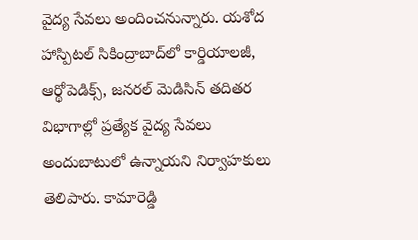వైద్య సేవలు అందించనున్నారు. యశోద హాస్పిటల్ సికింద్రాబాద్‌లో కార్డియాలజీ, ఆర్థోపెడిక్స్, జనరల్ మెడిసిన్ తదితర విభాగాల్లో ప్రత్యేక వైద్య సేవలు అందుబాటులో ఉన్నాయని నిర్వాహకులు తెలిపారు. కామారెడ్డి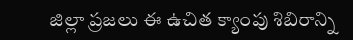జిల్లా ప్రజలు ఈ ఉచిత క్యాంపు శిబిరాన్ని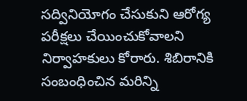సద్వినియోగం చేసుకుని ఆరోగ్య పరీక్షలు చేయించుకోవాలని నిర్వాహకులు కోరారు. శిబిరానికి సంబంధించిన మరిన్ని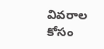వివరాల కోసం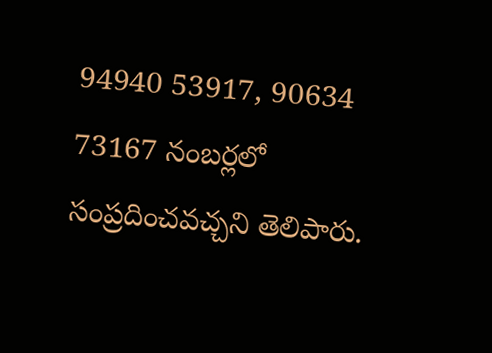94940 53917, 90634 73167 నంబర్లలో సంప్రదించవచ్చని తెలిపారు.